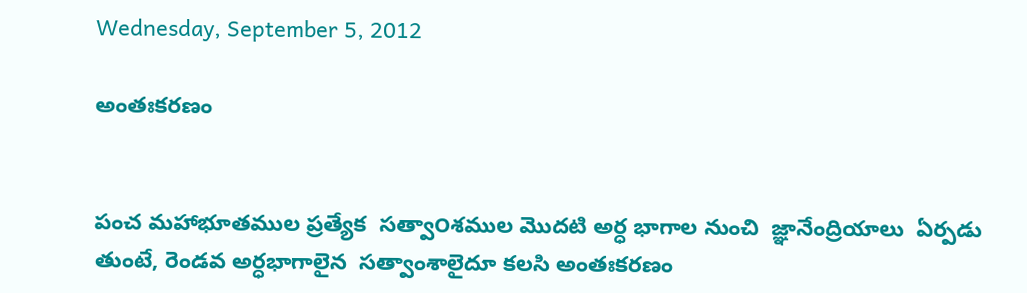Wednesday, September 5, 2012

అంతఃకరణం


పంచ మహాభూతముల ప్రత్యేక  సత్వా౦శముల మొదటి అర్ధ భాగాల నుంచి  జ్ఞానేంద్రియాలు  ఏర్పడు తుంటే, రెండవ అర్ధభాగాలైన  సత్వాంశాలైదూ కలసి అంతఃకరణం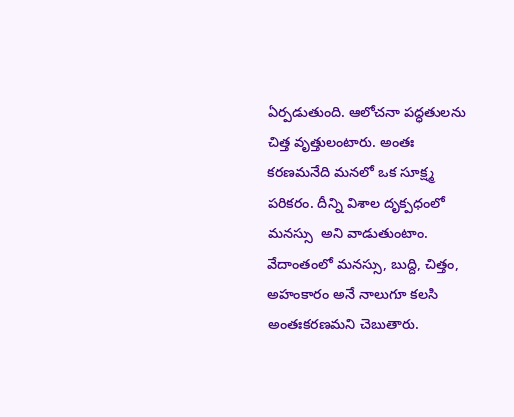ఏర్పడుతుంది. ఆలోచనా పద్ధతులను చిత్త వృత్తులంటారు. అంతః కరణమనేది మనలో ఒక సూక్ష్మ పరికరం. దీన్ని విశాల దృక్పధంలో మనస్సు  అని వాడుతుంటాం. వేదాంతంలో మనస్సు, బుద్ది, చిత్తం, అహంకారం అనే నాలుగూ కలసి అంతఃకరణమని చెబుతారు.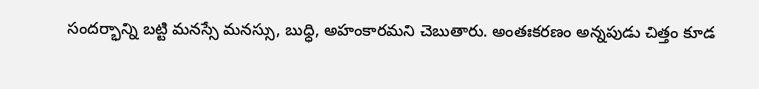సందర్భాన్ని బట్టి మనస్సే మనస్సు, బుధ్ధి, అహంకారమని చెబుతారు. అంతఃకరణం అన్నపుడు చిత్తం కూడ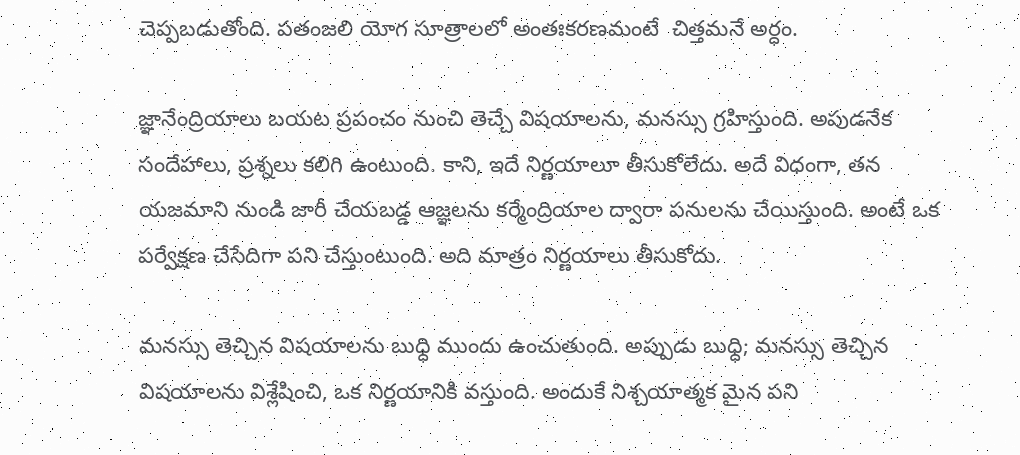చెప్పబడుతోంది. పతంజలి యోగ సూత్రాలలో అంతఃకరణమంటే  చిత్తమనే అర్ధం.

జ్ఞానేంద్రియాలు బయట ప్రపంచం నుంచి తెచ్చే విషయాలను, మనస్సు గ్రహిస్తుంది. అపుడనేక సందేహాలు, ప్రశ్నలు కలిగి ఉంటుంది. కాని, ఇదే నిర్ణయాలూ తీసుకోలేదు. అదే విధంగా, తన యజమాని నుండి జారీ చేయబడ్డ ఆజ్ఞలను కర్మేంద్రియాల ద్వారా పనులను చేయిస్తుంది. అంటే ఒక పర్వేక్షణ చేసేదిగా పని చేస్తుంటుంది. అది మాత్రం నిర్ణయాలు తీసుకోదు.

మనస్సు తెచ్చిన విషయాలను బుధ్ధి ముందు ఉంచుతుంది. అప్పుడు బుధ్ధి; మనస్సు తెచ్చిన విషయాలను విశ్లేషించి, ఒక నిర్ణయానికి వస్తుంది. అందుకే నిశ్చయాత్మక మైన పని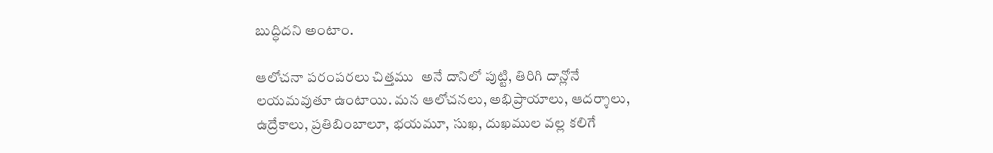బుద్ధిదని అంటాం.

ఆలోచనా పరంపరలు చిత్తము  అనే దానిలో పుట్టి, తిరిగి దాన్లోనే లయమవుతూ ఉంటాయి. మన ఆలోచనలు, అభిప్రాయాలు, ఆదర్శాలు, ఉద్రేకాలు, ప్రతిబింబాలూ, భయమూ, సుఖ, దుఖముల వల్ల కలిగే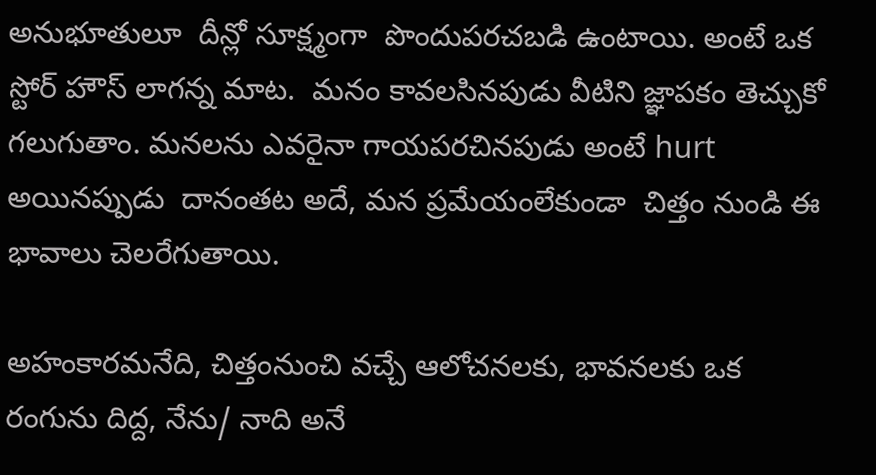అనుభూతులూ  దీన్లో సూక్ష్మంగా  పొందుపరచబడి ఉంటాయి. అంటే ఒక స్టోర్ హౌస్ లాగన్న మాట.  మనం కావలసినపుడు వీటిని జ్ఞాపకం తెచ్చుకో గలుగుతాం. మనలను ఎవరైనా గాయపరచినపుడు అంటే hurt అయినప్పుడు  దానంతట అదే, మన ప్రమేయంలేకుండా  చిత్తం నుండి ఈ భావాలు చెలరేగుతాయి.

అహంకారమనేది, చిత్తంనుంచి వచ్చే ఆలోచనలకు, భావనలకు ఒక రంగును దిద్ద, నేను/ నాది అనే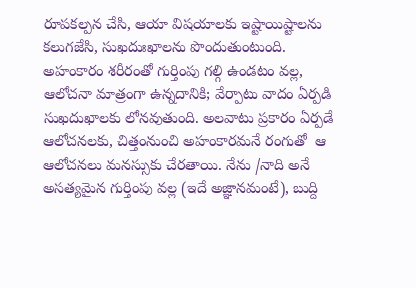రూపకల్పన చేసి, ఆయా విషయాలకు ఇష్టాయిష్టాలను కలుగజేసి, సుఖదుఃఖాలను పొందుతుంటుంది.  అహంకారం శరీరంతో గుర్తింపు గల్గి ఉండటం వల్ల, ఆలోచనా మాత్రంగా ఉన్నదానికి; వేర్పాటు వాదం ఏర్పడి సుఖదుఖాలకు లోనవుతుంది. అలవాటు ప్రకారం ఏర్పడే ఆలోచనలకు, చిత్తంనుంచి అహంకారమనే రంగుతో  ఆ ఆలోచనలు మనస్సుకు చేరతాయి. నేను /నాది అనే అసత్యమైన గుర్తింపు వల్ల (ఇదే అజ్ఞానమంటే), బుద్ది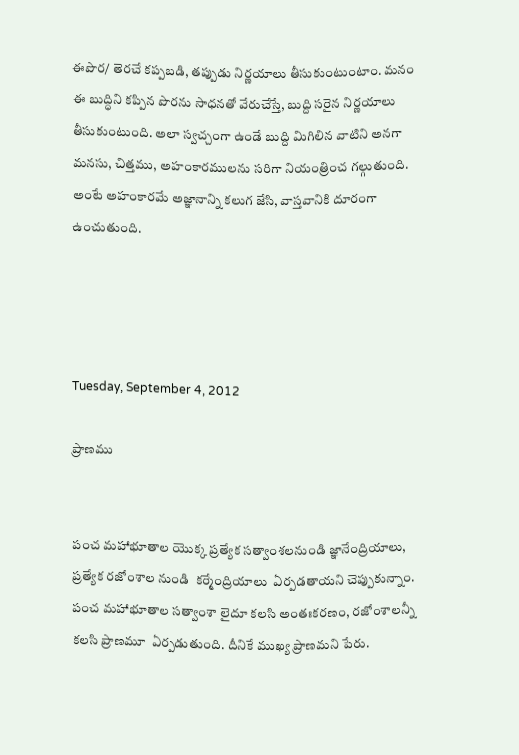ఈపొర/ తెరచే కప్పబడి, తప్పుడు నిర్ణయాలు తీసుకుంటుంటాం. మనం ఈ బుద్ధిని కప్పిన పొరను సాధనతో వేరుచేస్తే, బుద్ది సరైన నిర్ణయాలు తీసుకుంటుంది. అలా స్వచ్చంగా ఉండే బుద్ది మిగిలిన వాటిని అనగా మనసు, చిత్తము, అహంకారములను సరిగా నియంత్రించ గల్గుతుంది. అంటే అహంకారమే అజ్ఞానాన్ని కలుగ జేసి, వాస్తవానికి దూరంగా ఉంచుతుంది.




Tuesday, September 4, 2012

ప్రాణము


పంచ మహాభూతాల యొక్క ప్రత్యేక సత్వాంశలనుండి జ్ఞానేంద్రియాలు, ప్రత్యేక రజో౦శాల నుండి  కర్మేంద్రియాలు  ఏర్పడతాయని చెప్పుకున్నాం. పంచ మహాభూతాల సత్వాంశా లైదూ కలసి అంతఃకరణం, రజో౦శాలన్నీ  కలసి ప్రాణమూ  ఏర్పడుతుంది. దీనికే ముఖ్య ప్రాణమని పేరు.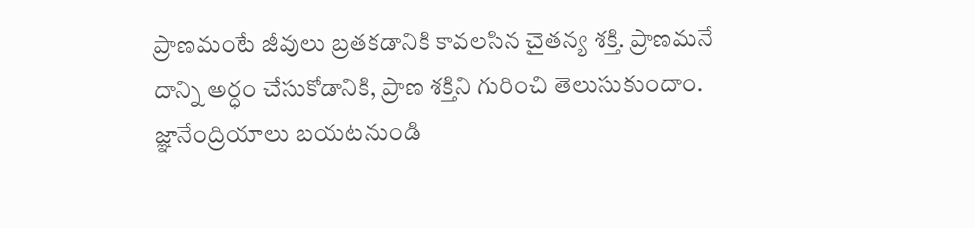ప్రాణమంటే జీవులు బ్రతకడానికి కావలసిన చైతన్య శక్తి. ప్రాణమనే  దాన్ని అర్ధం చేసుకోడానికి, ప్రాణ శక్తిని గురించి తెలుసుకుందాం. జ్ఞానేంద్రియాలు బయటనుండి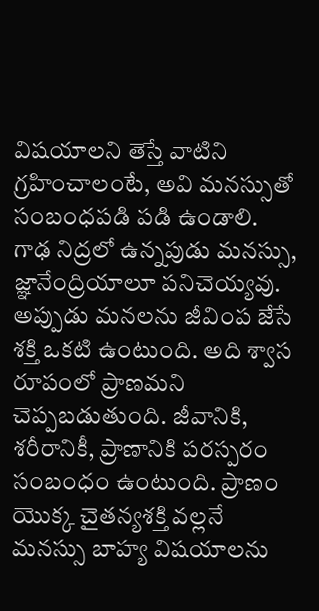విషయాలని తెస్తే వాటిని గ్రహించాలంటే, అవి మనస్సుతో సంబంధపడి పడి ఉండాలి. గాఢ నిద్రలో ఉన్నపుడు మనస్సు, జ్ఞానేంద్రియాలూ పనిచెయ్యవు. అప్పుడు మనలను జీవింప జేసే శక్తి ఒకటి ఉంటుంది. అది శ్వాస రూపంలో ప్రాణమని చెప్పబడుతుంది. జీవానికి, శరీరానికీ, ప్రాణానికి పరస్పరం సంబంధం ఉంటుంది. ప్రాణం యొక్క చైతన్యశక్తి వల్లనే మనస్సు బాహ్య విషయాలను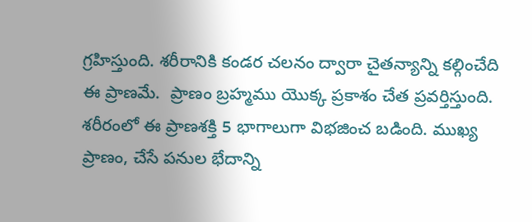గ్రహిస్తుంది. శరీరానికి కండర చలనం ద్వారా చైతన్యాన్ని కల్గించేది ఈ ప్రాణమే.  ప్రాణం బ్రహ్మము యొక్క ప్రకాశం చేత ప్రవర్తిస్తుంది. శరీరంలో ఈ ప్రాణశక్తి 5 భాగాలుగా విభజించ బడింది. ముఖ్య ప్రాణం, చేసే పనుల భేదాన్ని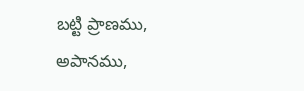బట్టి ప్రాణము, అపానము,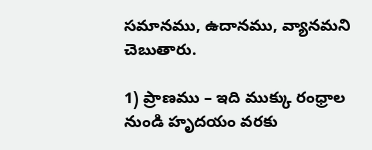సమానము, ఉదానము, వ్యానమని  చెబుతారు.

1) ప్రాణము – ఇది ముక్కు రంధ్రాల నుండి హృదయం వరకు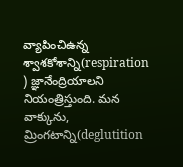వ్యాపించిఉన్న శ్వాశకోశాన్ని(respiration ) జ్ఞానేంద్రియాలని నియంత్రిస్తుంది. మన వాక్కును, మ్రింగటాన్ని(deglutition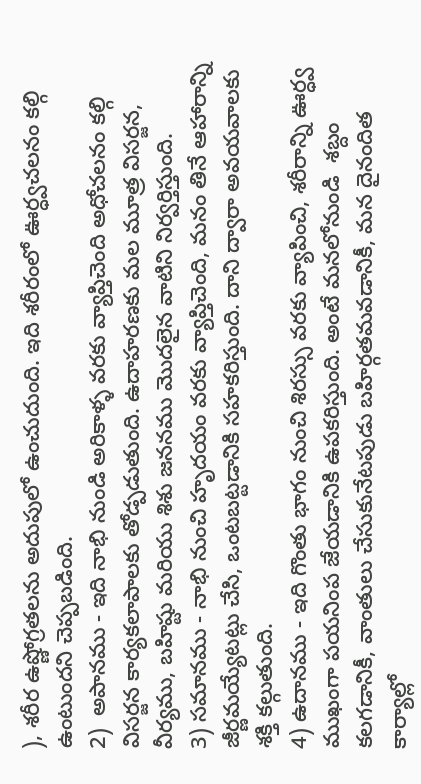), శరీర ఉష్ణోగ్రతలను అదుపులో ఉంచుదుంది. ఇది శరీరంలో ఊర్ధ్వచలనం కల్గి ఉంటుందని చెప్పబడింది.
2)  అపానము - ఇది నాభి నుండి అరికాళ్ళ వరకు వ్యాప్తిచెంది అధోచలనం కల్గి విసర్జన కార్యకలాపాలకు తోడ్పడుతుంది. ఉదాహరణకు మల మూత్ర విసర్జన, వీర్యము, బహిష్టు మరియు శిశు జననము మొదలైన వాటిని నిర్వర్తిస్తుంది.
3) సమానము - నాభి నుంచి హృదయం వరకు వ్యాప్తిచెంది, మనం తినే ఆహారాన్ని జీర్ణమయ్యేటట్లు చేసి, ఒంటబట్టడానికి సహకరిస్తుంది. దాని ద్వారా అవయవాలకు శక్తి కల్గుతుంది.
4) ఉదానము - ఇది గొంతు భాగం నుంచి శిరస్సు వరకు వ్యాపించి, శరీరాన్ని ఊర్ధ్వ ముఖంగా పయనింప జేయడానికి ఉపకరిస్తుంది. అంటే మనలోనుండి  శబ్దం కలగడానికీ, వాంతులు చేసుకునేటపుడు బహిర్గతమవడానికీ, మన దైనందిత కార్యాల్లో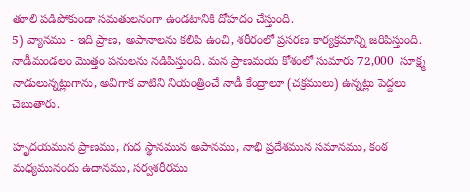తూలి పడిపోకుండా సమతులనంగా ఉండటానికి దోహదం చేస్తుంది.
5) వ్యానము - ఇది ప్రాణ, అపానాలను కలిపి ఉంచి, శరీరంలో ప్రసరణ కార్యక్రమాన్ని జరిపిస్తుంది. నాడీమండలం మొత్తం పనులను నడిపిస్తుంది. మన ప్రాణమయ కోశంలో సుమారు 72,000  సూక్ష్మ నాడులున్నట్లుగాను, అవిగాక వాటిని నియంత్రించే నాడీ కేంద్రాలూ (చక్రములు) ఉన్నట్లు పెద్దలు చెబుతారు.

హృదయమున ప్రాణము, గుద స్థానమున అపానము, నాభి ప్రదేశమున సమానము, కంఠ మధ్యమునందు ఉదానము, సర్వశరీరము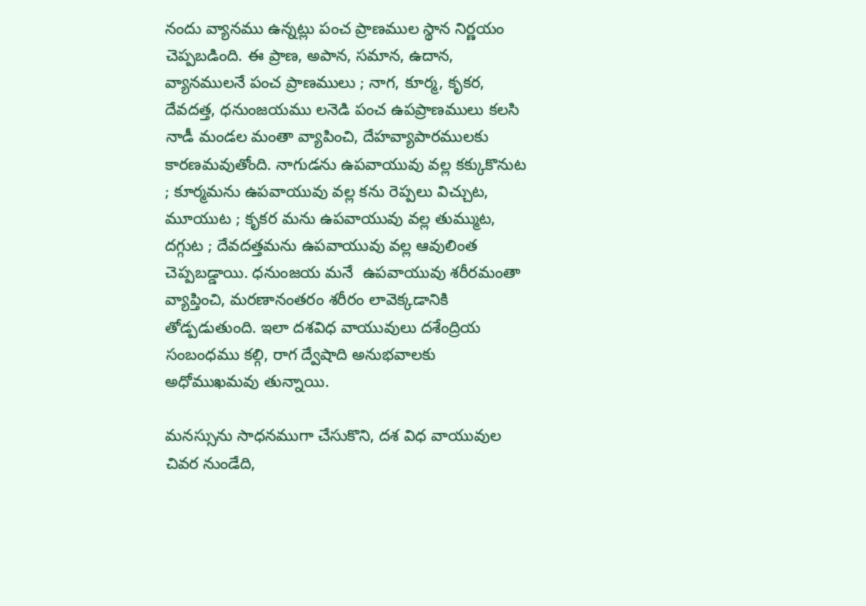నందు వ్యానము ఉన్నట్లు పంచ ప్రాణముల స్థాన నిర్ణయం చెప్పబడింది. ఈ ప్రాణ, అపాన, సమాన, ఉదాన, వ్యానములనే పంచ ప్రాణములు ; నాగ, కూర్మ, కృకర, దేవదత్త, ధనుంజయము లనెడి పంచ ఉపప్రాణములు కలసి నాడీ మండల మంతా వ్యాపించి, దేహవ్యాపారములకు కారణమవుతోంది. నాగుడను ఉపవాయువు వల్ల కక్కుకొనుట ; కూర్మమను ఉపవాయువు వల్ల కను రెప్పలు విచ్చుట, మూయుట ; కృకర మను ఉపవాయువు వల్ల తుమ్ముట, దగ్గుట ; దేవదత్తమను ఉపవాయువు వల్ల ఆవులింత చెప్పబడ్డాయి. ధనుంజయ మనే  ఉపవాయువు శరీరమంతా వ్యాప్తించి, మరణానంతరం శరీరం లావెక్కడానికి తోడ్పడుతుంది. ఇలా దశవిధ వాయువులు దశేంద్రియ సంబంధము కల్గి, రాగ ద్వేషాది అనుభవాలకు అధోముఖమవు తున్నాయి.

మనస్సును సాధనముగా చేసుకొని, దశ విధ వాయువుల చివర నుండేది,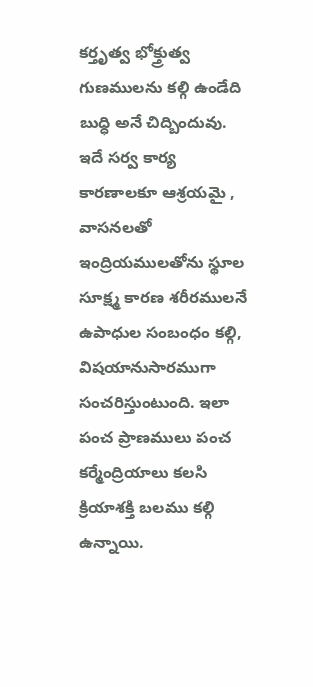కర్తృత్వ భోక్త్రుత్వ గుణములను కల్గి ఉండేది  బుధ్ధి అనే చిద్బిందువు. ఇదే సర్వ కార్య కారణాలకూ ఆశ్రయమై , వాసనలతో ఇంద్రియములతోను స్థూల సూక్ష్మ కారణ శరీరములనే  ఉపాధుల సంబంధం కల్గి, విషయానుసారముగా సంచరిస్తుంటుంది. ఇలా  పంచ ప్రాణములు పంచ కర్మేంద్రియాలు కలసి క్రియాశక్తి బలము కల్గి ఉన్నాయి.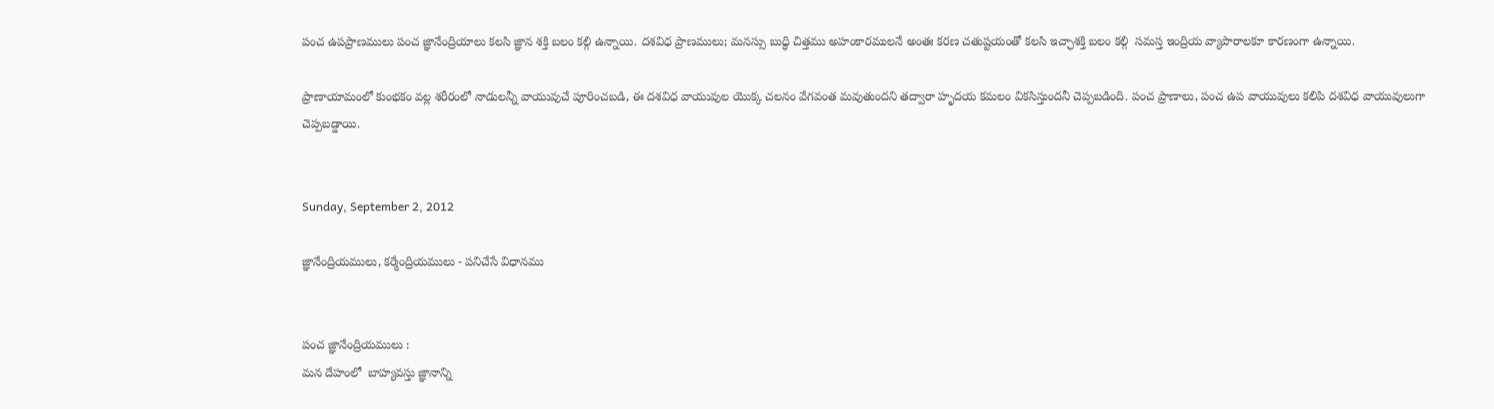పంచ ఉపప్రాణములు పంచ జ్ఞానేంద్రియాలు కలసి జ్ఞాన శక్తి బలం కల్గి ఉన్నాయి. దశవిధ ప్రాణములు; మనస్సు బుధ్ధి చిత్తము అహంకారములనే అంతః కరణ చతుష్టయంతో కలసి ఇచ్ఛాశక్తి బలం కల్గి  సమస్త ఇంద్రియ వ్యాపారాలకూ కారణంగా ఉన్నాయి.

ప్రాణాయామంలో కుంభకం వల్ల శరీరంలో నాడులన్నీ వాయువుచే పూరించబడి, ఈ దశవిధ వాయువుల యొక్క చలనం వేగవంత మవుతుందని తద్వారా హృదయ కమలం వికసిస్తుందనీ చెప్పబడింది. పంచ ప్రాణాలు, పంచ ఉప వాయువులు కలిపి దశవిధ వాయువులుగా చెప్పబడ్డాయి.


Sunday, September 2, 2012

జ్ఞానేంద్రియములు, కర్మేంద్రియములు - పనిచేసే విధానము


పంచ జ్ఞానేంద్రియములు :
మన దేహంలో  బాహ్యవస్తు జ్ఞానాన్ని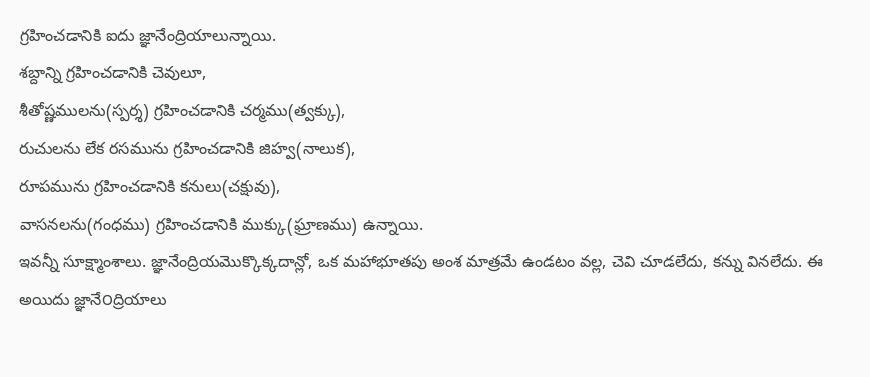గ్రహించడానికి ఐదు జ్ఞానేంద్రియాలున్నాయి.
శబ్దాన్ని గ్రహించడానికి చెవులూ,
శీతోష్ణములను(స్పర్శ) గ్రహించడానికి చర్మము(త్వక్కు),
రుచులను లేక రసమును గ్రహించడానికి జిహ్వ(నాలుక),
రూపమును గ్రహించడానికి కనులు(చక్షువు),
వాసనలను(గంధము) గ్రహించడానికి ముక్కు(ఘ్రాణము) ఉన్నాయి.
ఇవన్నీ సూక్ష్మాంశాలు. జ్ఞానేంద్రియమొక్కొక్కదాన్లో, ఒక మహాభూతపు అంశ మాత్రమే ఉండటం వల్ల, చెవి చూడలేదు, కన్ను వినలేదు. ఈ అయిదు జ్ఞానే౦ద్రియాలు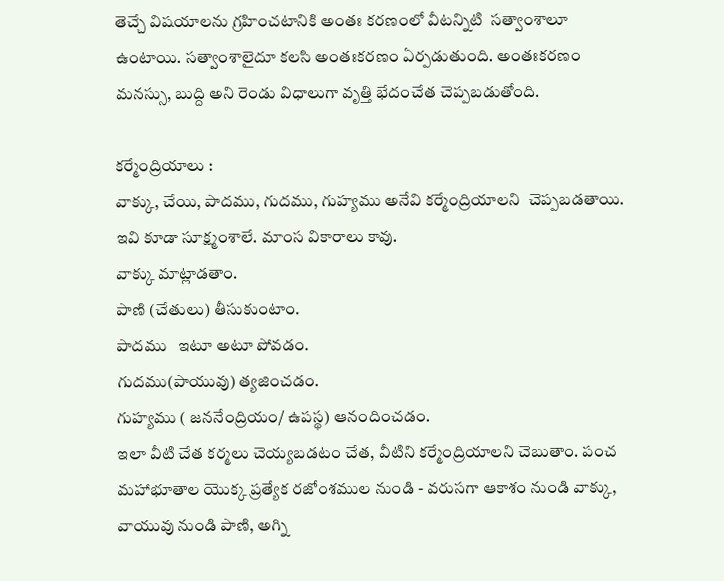తెచ్చే విషయాలను గ్రహించటానికి అంతః కరణంలో వీటన్నిటి  సత్వా౦శాలూ ఉంటాయి. సత్వాంశాలైదూ కలసి అంతఃకరణం ఏర్పడుతుంది. అంతఃకరణం మనస్సు, బుద్ది అని రెండు విధాలుగా వృత్తి భేదంచేత చెప్పబడుతోంది.

కర్మేంద్రియాలు :
వాక్కు, చేయి, పాదము, గుదము, గుహ్యము అనేవి కర్మే౦ద్రియాలని  చెప్పబడతాయి. ఇవి కూడా సూక్ష్మంశాలే. మాంస వికారాలు కావు.
వాక్కు మాట్లాడతాం.
పాణి (చేతులు) తీసుకుంటాం.
పాదము   ఇటూ అటూ పోవడం.
గుదము(పాయువు) త్యజించడం.
గుహ్యము ( జననేంద్రియం/ ఉపస్థ) ఆనందించడం.
ఇలా వీటి చేత కర్మలు చెయ్యబడటం చేత, వీటిని కర్మేంద్రియాలని చెబుతాం. పంచ మహాభూతాల యొక్క ప్రత్యేక రజో౦శముల నుండి - వరుసగా ఆకాశం నుండి వాక్కు, వాయువు నుండి పాణి, అగ్ని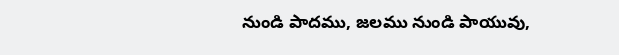నుండి పాదము, జలము నుండి పాయువు,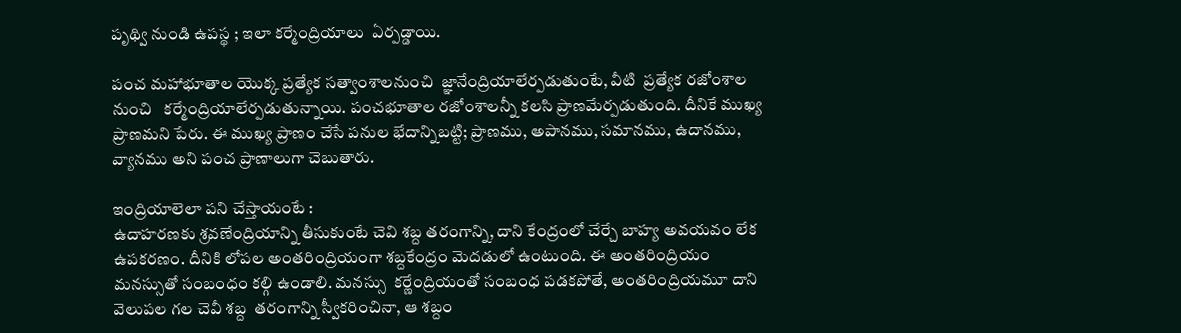పృథ్వి నుండి ఉపస్థ ; ఇలా కర్మేంద్రియాలు  ఏర్పడ్డాయి.

పంచ మహాభూతాల యొక్క ప్రత్యేక సత్వాంశాలనుంచి  జ్ఞానేంద్రియాలేర్పడుతుంటే, వీటి  ప్రత్యేక రజో౦శాల నుంచి   కర్మేంద్రియాలేర్పడుతున్నాయి. పంచభూతాల రజో౦శాలన్నీ కలసి ప్రాణమేర్పడుతుంది. దీనికే ముఖ్య ప్రాణమని పేరు. ఈ ముఖ్య ప్రాణం చేసే పనుల భేదాన్నిబట్టి; ప్రాణము, అపానము, సమానము, ఉదానము, వ్యానము అని పంచ ప్రాణాలుగా చెబుతారు.

ఇంద్రియాలెలా పని చేస్తాయంటే :
ఉదాహరణకు శ్రవణే౦ద్రియాన్ని తీసుకుంటే చెవి శబ్ద తరంగాన్ని, దాని కేంద్రంలో చేర్చే బాహ్య అవయవం లేక ఉపకరణం. దీనికి లోపల అంతరింద్రియంగా శబ్దకేంద్రం మెదడులో ఉంటుంది. ఈ అంతరింద్రియం మనస్సుతో సంబంధం కల్గి ఉండాలి. మనస్సు  కర్ణే౦ద్రియంతో సంబంధ పడకపోతే, అంతరింద్రియమూ దాని వెలుపల గల చెవీ శబ్ద  తరంగాన్ని స్వీకరించినా, ఆ శబ్దం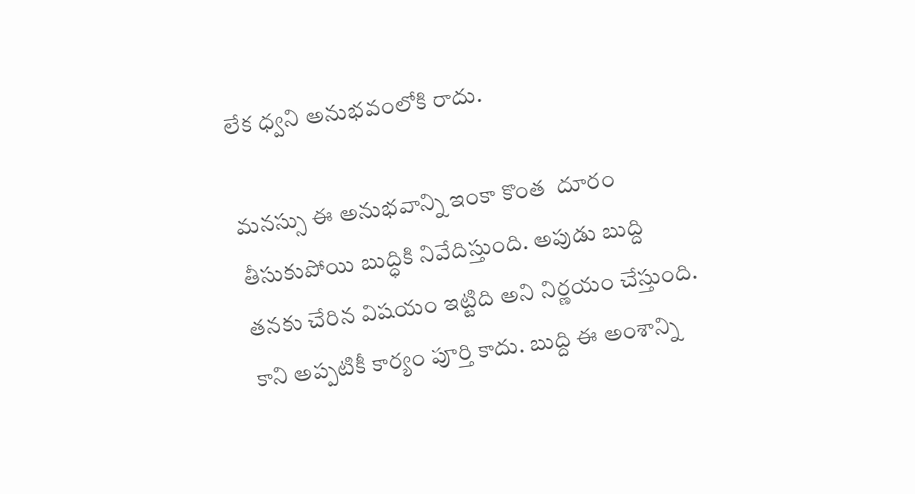లేక ధ్వని అనుభవంలోకి రాదు.

మనస్సు ఈ అనుభవాన్ని ఇంకా కొంత  దూరం తీసుకుపోయి బుద్ధికి నివేదిస్తుంది. అపుడు బుద్ది తనకు చేరిన విషయం ఇట్టిది అని నిర్ణయం చేస్తుంది. కాని అప్పటికీ కార్యం పూర్తి కాదు. బుద్ది ఈ అంశాన్ని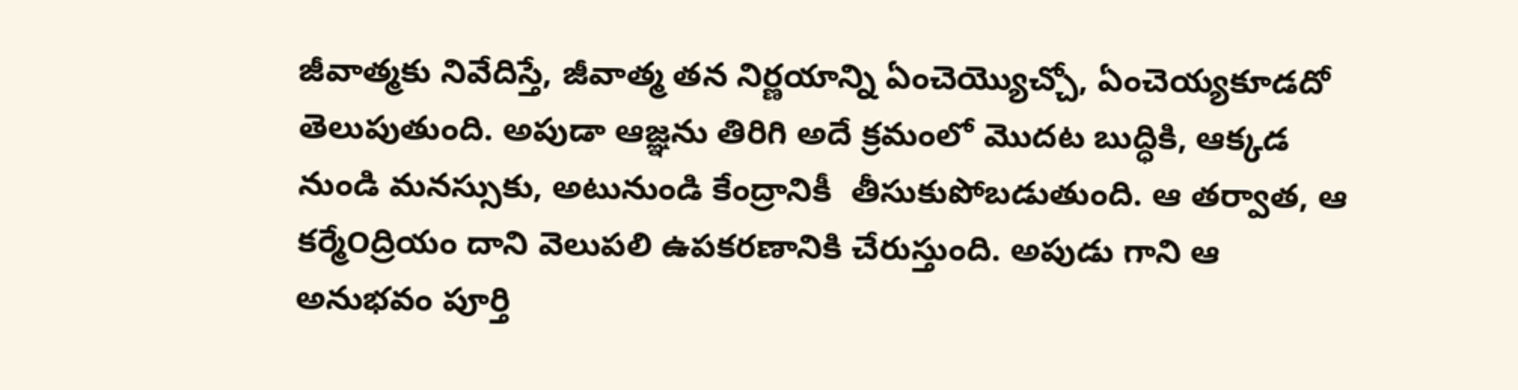జీవాత్మకు నివేదిస్తే, జీవాత్మ తన నిర్ణయాన్ని ఏంచెయ్యొచ్చో, ఏంచెయ్యకూడదో తెలుపుతుంది. అపుడా ఆజ్ఞను తిరిగి అదే క్రమంలో మొదట బుద్ధికి, ఆక్కడ నుండి మనస్సుకు, అటునుండి కేంద్రానికీ  తీసుకుపోబడుతుంది. ఆ తర్వాత, ఆ కర్మే౦ద్రియం దాని వెలుపలి ఉపకరణానికి చేరుస్తుంది. అపుడు గాని ఆ అనుభవం పూర్తి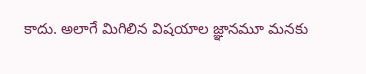కాదు. అలాగే మిగిలిన విషయాల జ్ఞానమూ మనకు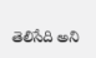తెలిసేది అని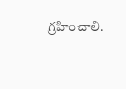గ్రహించాలి.